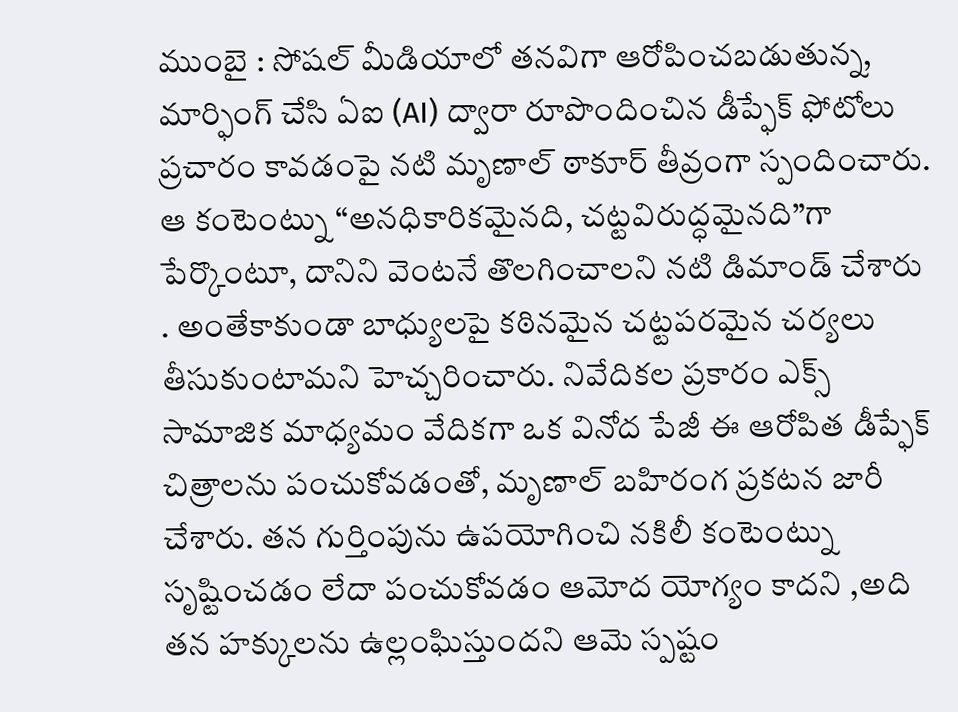ముంబై : సోషల్ మీడియాలో తనవిగా ఆరోపించబడుతున్న, మార్ఫింగ్ చేసి ఏఐ (AI) ద్వారా రూపొందించిన డీప్ఫేక్ ఫోటోలు ప్రచారం కావడంపై నటి మృణాల్ ఠాకూర్ తీవ్రంగా స్పందించారు. ఆ కంటెంట్ను “అనధికారికమైనది, చట్టవిరుద్ధమైనది”గా పేర్కొంటూ, దానిని వెంటనే తొలగించాలని నటి డిమాండ్ చేశారు . అంతేకాకుండా బాధ్యులపై కఠినమైన చట్టపరమైన చర్యలు తీసుకుంటామని హెచ్చరించారు. నివేదికల ప్రకారం ఎక్స్ సామాజిక మాధ్యమం వేదికగా ఒక వినోద పేజీ ఈ ఆరోపిత డీప్ఫేక్ చిత్రాలను పంచుకోవడంతో, మృణాల్ బహిరంగ ప్రకటన జారీ చేశారు. తన గుర్తింపును ఉపయోగించి నకిలీ కంటెంట్ను సృష్టించడం లేదా పంచుకోవడం ఆమోద యోగ్యం కాదని ,అది తన హక్కులను ఉల్లంఘిస్తుందని ఆమె స్పష్టం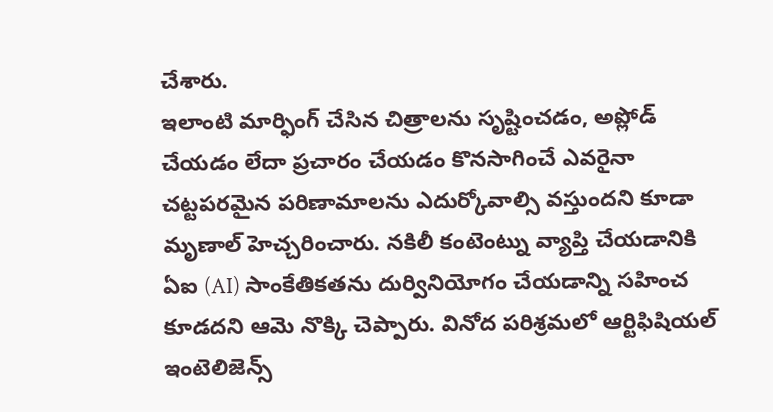చేశారు.
ఇలాంటి మార్ఫింగ్ చేసిన చిత్రాలను సృష్టించడం, అప్లోడ్ చేయడం లేదా ప్రచారం చేయడం కొనసాగించే ఎవరైనా చట్టపరమైన పరిణామాలను ఎదుర్కోవాల్సి వస్తుందని కూడా మృణాల్ హెచ్చరించారు. నకిలీ కంటెంట్ను వ్యాప్తి చేయడానికి ఏఐ (AI) సాంకేతికతను దుర్వినియోగం చేయడాన్ని సహించ కూడదని ఆమె నొక్కి చెప్పారు. వినోద పరిశ్రమలో ఆర్టిఫిషియల్ ఇంటెలిజెన్స్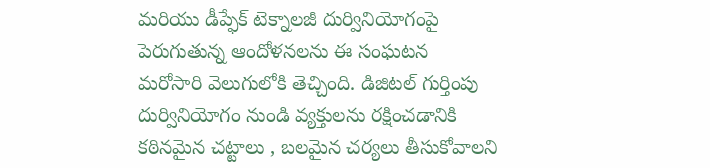మరియు డీప్ఫేక్ టెక్నాలజీ దుర్వినియోగంపై పెరుగుతున్న ఆందోళనలను ఈ సంఘటన మరోసారి వెలుగులోకి తెచ్చింది. డిజిటల్ గుర్తింపు దుర్వినియోగం నుండి వ్యక్తులను రక్షించడానికి కఠినమైన చట్టాలు , బలమైన చర్యలు తీసుకోవాలని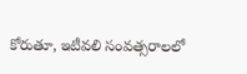కోరుతూ, ఇటీవలి సంవత్సరాలలో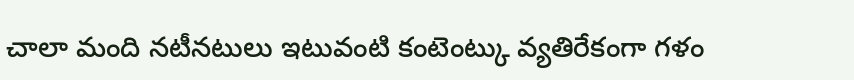చాలా మంది నటీనటులు ఇటువంటి కంటెంట్కు వ్యతిరేకంగా గళం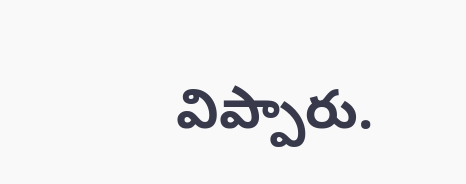విప్పారు.